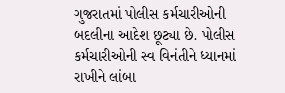ગુજરાતમાં પોલીસ કર્મચારીઓની બદલીના આદેશ છૂટ્યા છે. પોલીસ કર્મચારીઓની સ્વ વિનંતીને ધ્યાનમાં રાખીને લાંબા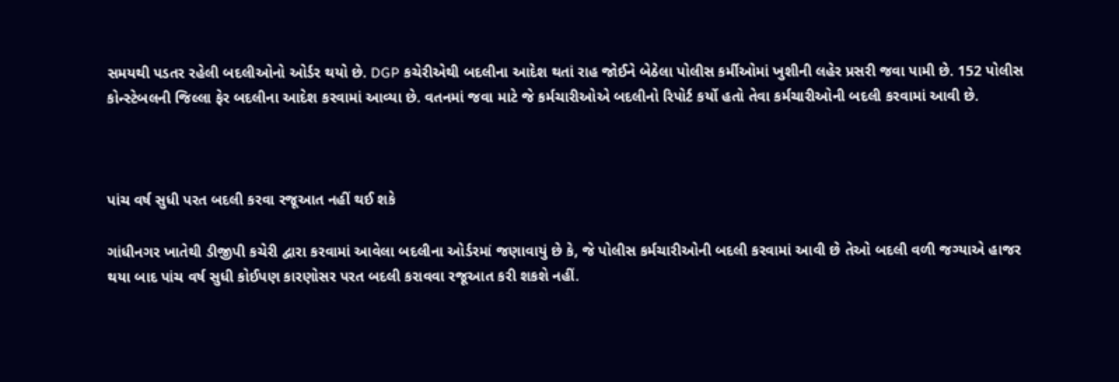સમયથી પડતર રહેલી બદલીઓનો ઓર્ડર થયો છે. DGP કચેરીએથી બદલીના આદેશ થતાં રાહ જોઈને બેઠેલા પોલીસ કર્મીઓમાં ખુશીની લહેર પ્રસરી જવા પામી છે. 152 પોલીસ કોન્સ્ટેબલની જિલ્લા ફેર બદલીના આદેશ કરવામાં આવ્યા છે. વતનમાં જવા માટે જે કર્મચારીઓએ બદલીનો રિપોર્ટ કર્યો હતો તેવા કર્મચારીઓની બદલી કરવામાં આવી છે.



પાંચ વર્ષ સુધી પરત બદલી કરવા રજૂઆત નહીં થઈ શકે

ગાંધીનગર ખાતેથી ડીજીપી કચેરી દ્વારા કરવામાં આવેલા બદલીના ઓર્ડરમાં જણાવાયું છે કે, જે પોલીસ કર્મચારીઓની બદલી કરવામાં આવી છે તેઓ બદલી વળી જગ્યાએ હાજર થયા બાદ પાંચ વર્ષ સુધી કોઈપણ કારણોસર પરત બદલી કરાવવા રજૂઆત કરી શકશે નહીં.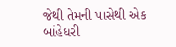જેથી તેમની પાસેથી એક બાંહેધરી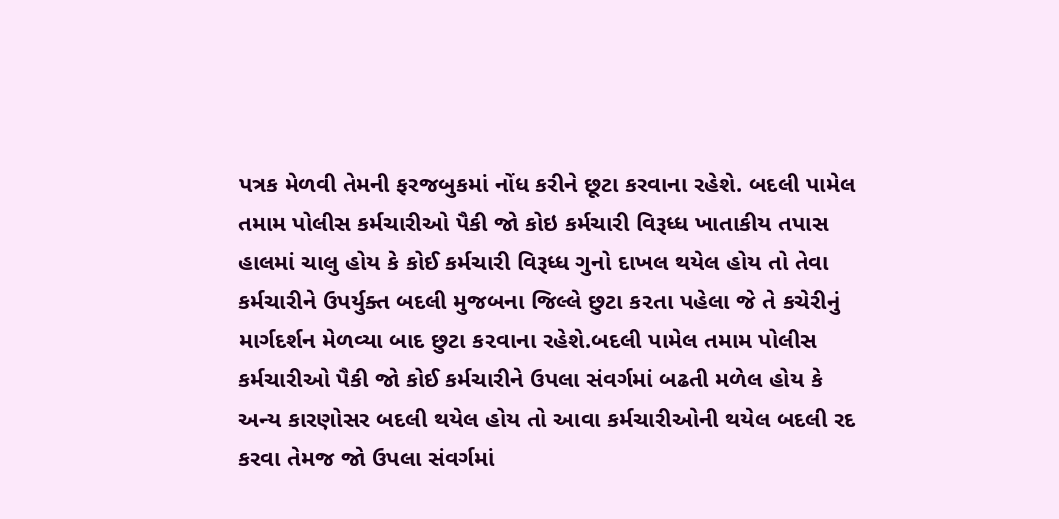પત્રક મેળવી તેમની ફરજબુકમાં નોંધ કરીને છૂટા કરવાના રહેશે. બદલી પામેલ તમામ પોલીસ કર્મચારીઓ પૈકી જો કોઇ કર્મચારી વિરૂધ્ધ ખાતાકીય તપાસ હાલમાં ચાલુ હોય કે કોઈ કર્મચારી વિરૂધ્ધ ગુનો દાખલ થયેલ હોય તો તેવા કર્મચારીને ઉપર્યુક્ત બદલી મુજબના જિલ્લે છુટા ક૨તા પહેલા જે તે કચેરીનું માર્ગદર્શન મેળવ્યા બાદ છુટા ક૨વાના રહેશે.બદલી પામેલ તમામ પોલીસ કર્મચારીઓ પૈકી જો કોઈ કર્મચારીને ઉપલા સંવર્ગમાં બઢતી મળેલ હોય કે અન્ય કારણોસર બદલી થયેલ હોય તો આવા કર્મચારીઓની થયેલ બદલી રદ કરવા તેમજ જો ઉપલા સંવર્ગમાં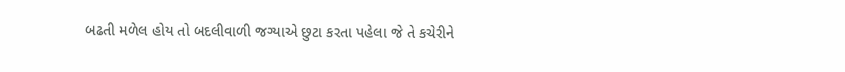બઢતી મળેલ હોય તો બદલીવાળી જગ્યાએ છુટા કરતા પહેલા જે તે કચેરીને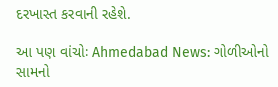દરખાસ્ત કરવાની રહેશે.

આ પણ વાંચોઃ Ahmedabad News: ગોળીઓનો સામનો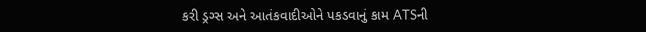કરી ડ્રગ્સ અને આતંકવાદીઓને પકડવાનું કામ ATSની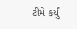ટીમે કર્યું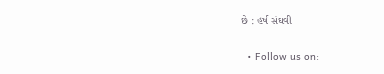છે : હર્ષ સંઘવી


  • Follow us on: